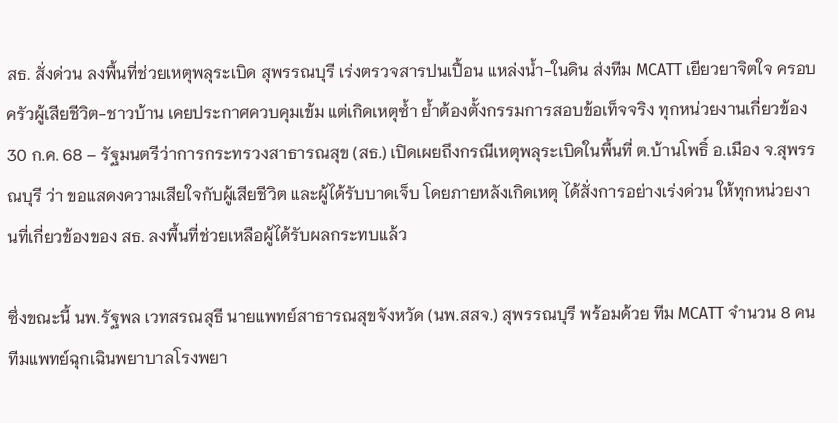สธ. สั่งด่วน ลงพื้นที่ช่วยเหตุพลุระเบิด สุพรรณบุรี เร่งตรวจสารปนเปื้อน แหล่งน้ำ-ในดิน ส่งทีม MCATT เยียวยาจิตใจ ครอบครัวผู้เสียชีวิต-ชาวบ้าน เคยประกาศควบคุมเข้ม แต่เกิดเหตุซ้ำ ย้ำต้องตั้งกรรมการสอบข้อเท็จจริง ทุกหน่วยงานเกี่ยวข้อง
30 ก.ค. 68 – รัฐมนตรีว่าการกระทรวงสาธารณสุข (สธ.) เปิดเผยถึงกรณีเหตุพลุระเบิดในพื้นที่ ต.บ้านโพธิ์ อ.เมือง จ.สุพรรณบุรี ว่า ขอแสดงความเสียใจกับผู้เสียชีวิต และผู้ได้รับบาดเจ็บ โดยภายหลังเกิดเหตุ ได้สั่งการอย่างเร่งด่วน ให้ทุกหน่วยงานที่เกี่ยวข้องของ สธ. ลงพื้นที่ช่วยเหลือผู้ได้รับผลกระทบแล้ว

ซึ่งขณะนี้ นพ.รัฐพล เวทสรณสุธี นายแพทย์สาธารณสุขจังหวัด (นพ.สสจ.) สุพรรณบุรี พร้อมด้วย ทีม MCATT จำนวน 8 คน ทีมแพทย์ฉุกเฉินพยาบาลโรงพยา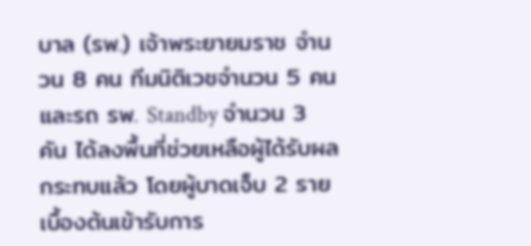บาล (รพ.) เจ้าพระยายมราช จำนวน 8 คน ทีมนิติเวชจำนวน 5 คน และรถ รพ. Standby จำนวน 3 คัน ได้ลงพื้นที่ช่วยเหลือผู้ได้รับผลกระทบแล้ว โดยผู้บาดเจ็บ 2 ราย
เบื้องต้นเข้ารับการ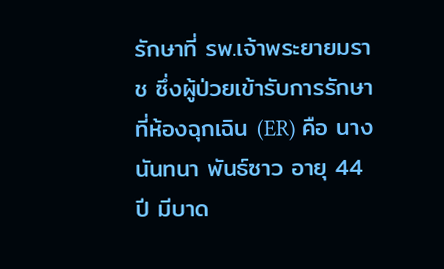รักษาที่ รพ.เจ้าพระยายมราช ซึ่งผู้ป่วยเข้ารับการรักษาที่ห้องฉุกเฉิน (ER) คือ นางนันทนา พันธ์ซาว อายุ 44 ปี มีบาด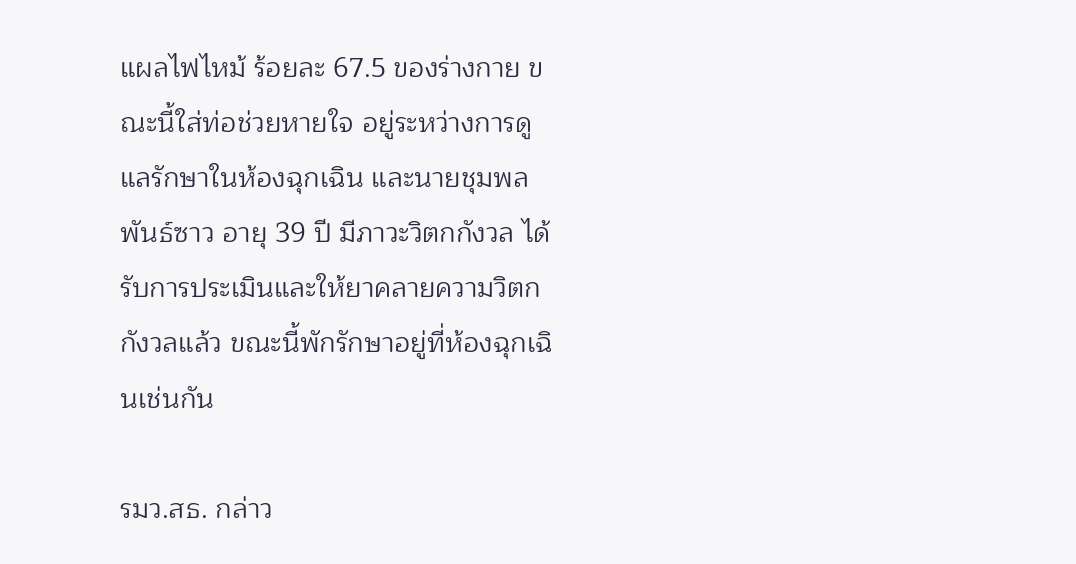แผลไฟไหม้ ร้อยละ 67.5 ของร่างกาย ขณะนี้ใส่ท่อช่วยหายใจ อยู่ระหว่างการดูแลรักษาในห้องฉุกเฉิน และนายชุมพล พันธ์ซาว อายุ 39 ปี มีภาวะวิตกกังวล ได้รับการประเมินและให้ยาคลายความวิตกกังวลแล้ว ขณะนี้พักรักษาอยู่ที่ห้องฉุกเฉินเช่นกัน

รมว.สธ. กล่าว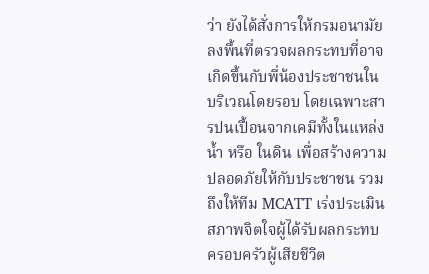ว่า ยังได้สั่งการให้กรมอนามัย ลงพื้นที่ตรวจผลกระทบที่อาจเกิดขึ้นกับพี่น้องประชาชนในบริเวณโดยรอบ โดยเฉพาะสารปนเปื้อนจากเคมีทั้งในแหล่งน้ำ หรือ ในดิน เพื่อสร้างความปลอดภัยให้กับประชาชน รวมถึงให้ทีม MCATT เร่งประเมินสภาพจิตใจผู้ได้รับผลกระทบ ครอบครัวผู้เสียชีวิต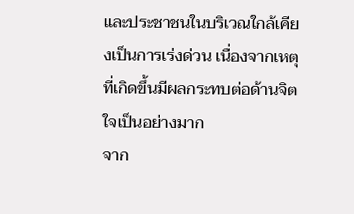และประชาชนในบริเวณใกล้เคียงเป็นการเร่งด่วน เนื่องจากเหตุที่เกิดขึ้นมีผลกระทบต่อด้านจิตใจเป็นอย่างมาก
จาก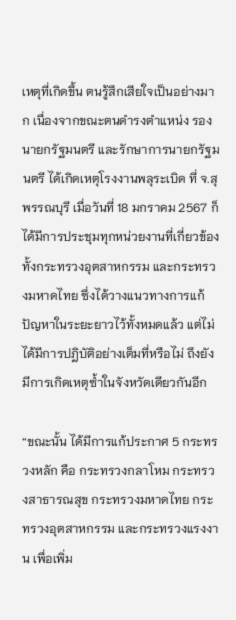เหตุที่เกิดขึ้น ตนรู้สึกเสียใจเป็นอย่างมาก เนื่องจากขณะตนดำรงตำแหน่ง รองนายกรัฐมนตรี และรักษาการนายกรัฐมนตรี ได้เกิดเหตุโรงงานพลุระเบิด ที่ จ.สุพรรณบุรี เมื่อวันที่ 18 มกราคม 2567 ก็ได้มีการประชุมทุกหน่วยงานที่เกี่ยวข้อง ทั้งกระทรวงอุตสาหกรรม และกระทรวงมหาดไทย ซึ่งได้วางแนวทางการแก้ปัญหาในระยะยาวไว้ทั้งหมดแล้ว แต่ไม่ได้มีการปฎิบัติอย่างเต็มที่หรือไม่ ถึงยังมีการเกิดเหตุซ้ำในจังหวัดเดียวกันอีก

“ขณะนั้น ได้มีการแก้ประกาศ 5 กระทรวงหลัก คือ กระทรวงกลาโหม กระทรวงสาธารณสุข กระทรวงมหาดไทย กระทรวงอุตสาหกรรม และกระทรวงแรงงาน เพื่อเพิ่ม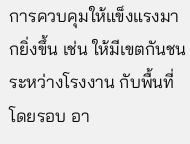การควบคุมให้แข็งแรงมากยิ่งขึ้น เช่น ให้มีเขตกันชนระหว่างโรงงาน กับพื้นที่โดยรอบ อา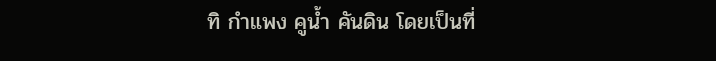ทิ กำแพง คูน้ำ คันดิน โดยเป็นที่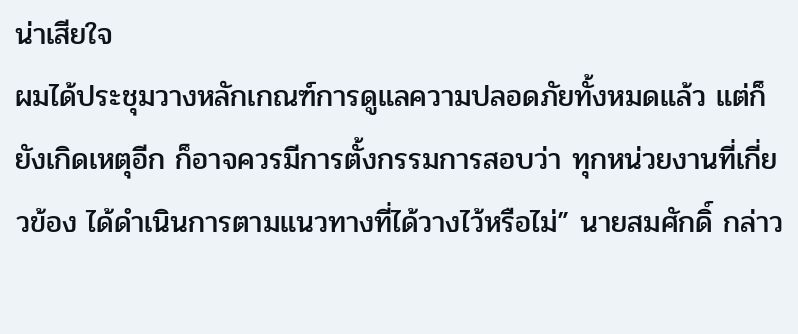น่าเสียใจ
ผมได้ประชุมวางหลักเกณฑ์การดูแลความปลอดภัยทั้งหมดแล้ว แต่ก็ยังเกิดเหตุอีก ก็อาจควรมีการตั้งกรรมการสอบว่า ทุกหน่วยงานที่เกี่ยวข้อง ได้ดำเนินการตามแนวทางที่ได้วางไว้หรือไม่” นายสมศักดิ์ กล่าว